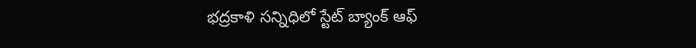భద్రకాళి సన్నిధిలో స్టేట్ బ్యాంక్ ఆఫ్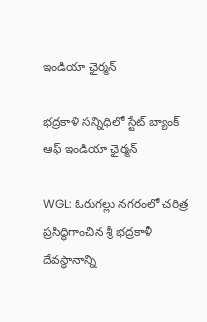ఇండియా ఛైర్మన్

భద్రకాళి సన్నిధిలో స్టేట్ బ్యాంక్ ఆఫ్ ఇండియా ఛైర్మన్

WGL: ఓరుగల్లు నగరంలో చరిత్ర ప్రసిద్ధిగాంచిన శ్రీ భద్రకాళీ దేవస్థానాన్ని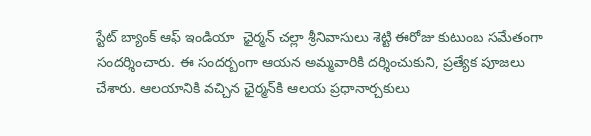స్టేట్ బ్యాంక్ ఆఫ్ ఇండియా  ఛైర్మన్ చల్లా శ్రీనివాసులు శెట్టి ఈరోజు కుటుంబ సమేతంగా సందర్శించారు. ఈ సందర్బంగా ఆయన అమ్మవారికి దర్శించుకుని, ప్రత్యేక పూజలు చేశారు. ఆలయానికి వచ్చిన ఛైర్మన్‌కి ఆలయ ప్రధానార్చకులు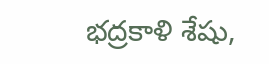భద్రకాళి శేషు,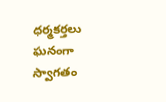ధర్మకర్తలు ఘనంగా స్వాగతం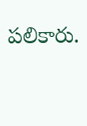పలికారు.